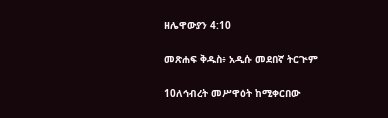ዘሌዋውያን 4:10

መጽሐፍ ቅዱስ፥ አዲሱ መደበኛ ትርጒም

10ለኅብረት መሥዋዕት ከሚቀርበው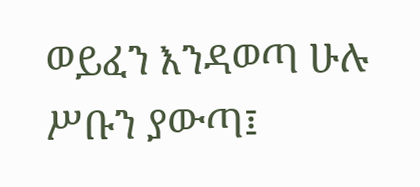ወይፈን እንዳወጣ ሁሉ ሥቡን ያውጣ፤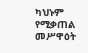ካህኑም የሚቃጠል መሥዋዕት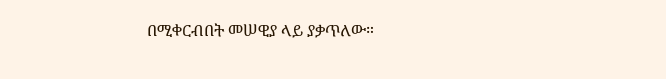በሚቀርብበት መሠዊያ ላይ ያቃጥለው።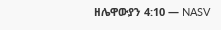ዘሌዋውያን 4:10 — NASV